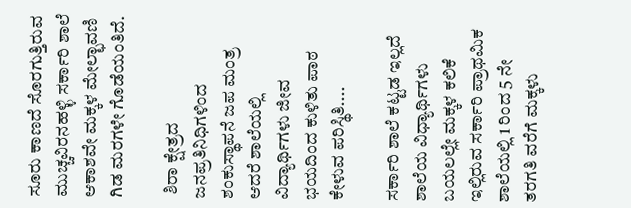ಸೂರು ಕಾಣದೆ ಸೊರಗುತ್ತಿರುವ ಮುಚ್ಚವಿರನಹಳ್ಳಿ ಸರ್ಕಾರಿ ಶಾಲೆ ಆಕಾಶವೇ ಮಕ್ಕಳ ಮೇಲ್ಛಾವಣಿ ಗಿಡ ಮರಗಳೇ ಗೊಡೆಯಂತಿದೆ.

 ಶಿರಾ ಕ್ಷೇತ್ರದ ಜನಪ್ರತಿನಿಧಿಗಳಿಂದ ಶಂಕುಸ್ಥಾಪನೆ ಜಪ ಮಂತ್ರ ಆದರೆ ಶಾಲೆಯಲ್ಲಿ ವಿದ್ಯಾರ್ಥಿಗಳು ಜೀವ ಭಯದಿಂದ ಕುಳಿತು ಪಾಠ ಕೇಳುವ ಪರಿಸ್ಥಿತಿ....

ಸರ್ಕಾರಿ ಶಾಲೆ ಕಟ್ಟಡ ಇಲ್ಲದೆ ಶಾಲೆಯ ವಿಧ್ಯಾರ್ಥಿಗಳು ಬಯಲಲ್ಲೇ ಮಕ್ಕಳ ಕಲಿಕೆ ಇಲ್ಲಿರುವ ಸರ್ಕಾರಿ ಪ್ರಾಥಮಿಕ ಶಾಲೆಯಲ್ಲಿ 1 ರಿಂದ 5 ನೇ ತರಗತಿ ವರೆಗೆ ಮಕ್ಕಳು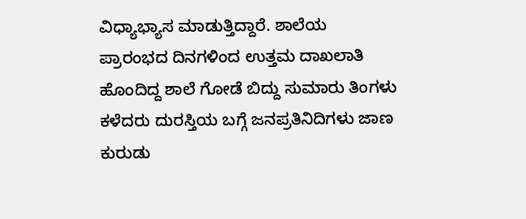ವಿಧ್ಯಾಭ್ಯಾಸ ಮಾಡುತ್ತಿದ್ದಾರೆ. ಶಾಲೆಯ ಪ್ರಾರಂಭದ ದಿನಗಳಿಂದ ಉತ್ತಮ ದಾಖಲಾತಿ ಹೊಂದಿದ್ದ ಶಾಲೆ ಗೋಡೆ ಬಿದ್ದು ಸುಮಾರು ತಿಂಗಳು ಕಳೆದರು ದುರಸ್ತಿಯ ಬಗ್ಗೆ ಜನಪ್ರತಿನಿದಿಗಳು ಜಾಣ ಕುರುಡು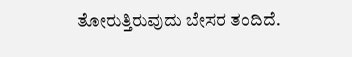ತೋರುತ್ತಿರುವುದು ಬೇಸರ ತಂದಿದೆ.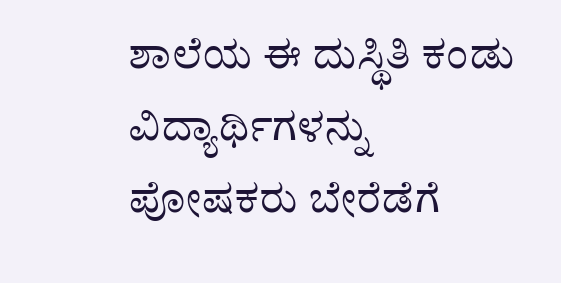ಶಾಲೆಯ ಈ ದುಸ್ಥಿತಿ ಕಂಡು ವಿದ್ಯಾರ್ಥಿಗಳನ್ನು ಪೋಷಕರು ಬೇರೆಡೆಗೆ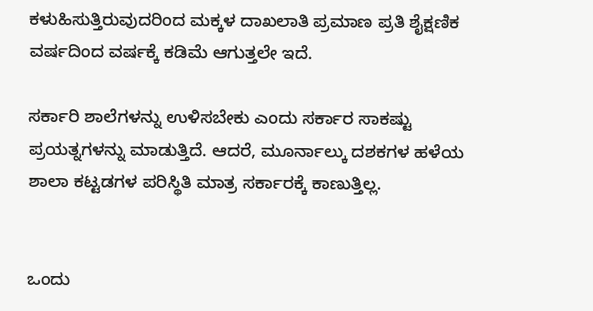ಕಳುಹಿಸುತ್ತಿರುವುದರಿಂದ ಮಕ್ಕಳ ದಾಖಲಾತಿ ಪ್ರಮಾಣ ಪ್ರತಿ ಶೈಕ್ಷಣಿಕ ವರ್ಷದಿಂದ ವರ್ಷಕ್ಕೆ ಕಡಿಮೆ ಆಗುತ್ತಲೇ ಇದೆ.

ಸರ್ಕಾರಿ ಶಾಲೆಗಳನ್ನು ಉಳಿಸಬೇಕು ಎಂದು ಸರ್ಕಾರ ಸಾಕಷ್ಟು ಪ್ರಯತ್ನಗಳನ್ನು ಮಾಡುತ್ತಿದೆ. ಆದರೆ, ಮೂರ್ನಾಲ್ಕು ದಶಕಗಳ ಹಳೆಯ ಶಾಲಾ ಕಟ್ಟಡಗಳ ಪರಿಸ್ಥಿತಿ ಮಾತ್ರ ಸರ್ಕಾರಕ್ಕೆ ಕಾಣುತ್ತಿಲ್ಲ.


ಒಂದು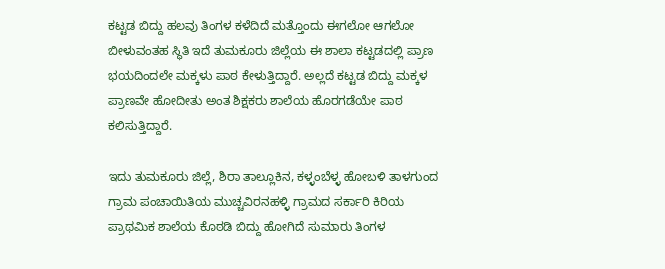ಕಟ್ಟಡ ಬಿದ್ದು ಹಲವು ತಿಂಗಳ ಕಳೆದಿದೆ ಮತ್ತೊಂದು ಈಗಲೋ ಆಗಲೋ ಬೀಳುವಂತಹ ಸ್ಥಿತಿ ಇದೆ ತುಮಕೂರು ಜಿಲ್ಲೆಯ ಈ ಶಾಲಾ ಕಟ್ಟಡದಲ್ಲಿ ಪ್ರಾಣ ಭಯದಿಂದಲೇ ಮಕ್ಕಳು ಪಾಠ ಕೇಳುತ್ತಿದ್ದಾರೆ. ಅಲ್ಲದೆ ಕಟ್ಟಡ ಬಿದ್ದು ಮಕ್ಕಳ ಪ್ರಾಣವೇ ಹೋದೀತು ಅಂತ ಶಿಕ್ಷಕರು ಶಾಲೆಯ ಹೊರಗಡೆಯೇ ಪಾಠ ಕಲಿಸುತ್ತಿದ್ದಾರೆ.

ಇದು ತುಮಕೂರು ಜಿಲ್ಲೆ, ಶಿರಾ ತಾಲ್ಲೂಕಿನ, ಕಳ್ಳಂಬೆಳ್ಳ ಹೋಬಳಿ ತಾಳಗುಂದ ಗ್ರಾಮ ಪಂಚಾಯಿತಿಯ ಮುಚ್ಚವಿರನಹಳ್ಳಿ ಗ್ರಾಮದ ಸರ್ಕಾರಿ ಕಿರಿಯ ಪ್ರಾಥಮಿಕ ಶಾಲೆಯ ಕೊಠಡಿ ಬಿದ್ದು ಹೋಗಿದೆ ಸುಮಾರು ತಿಂಗಳ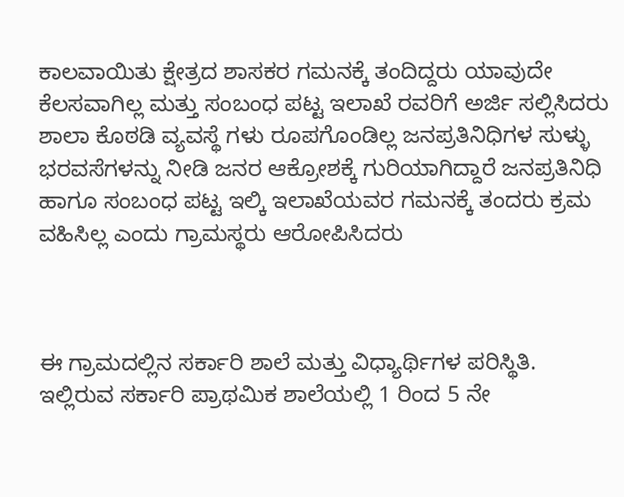ಕಾಲವಾಯಿತು ಕ್ಷೇತ್ರದ ಶಾಸಕರ ಗಮನಕ್ಕೆ ತಂದಿದ್ದರು ಯಾವುದೇ ಕೆಲಸವಾಗಿಲ್ಲ ಮತ್ತು ಸಂಬಂಧ ಪಟ್ಟ ಇಲಾಖೆ ರವರಿಗೆ ಅರ್ಜಿ ಸಲ್ಲಿಸಿದರು ಶಾಲಾ ಕೊಠಡಿ ವ್ಯವಸ್ಥೆ ಗಳು ರೂಪಗೊಂಡಿಲ್ಲ ಜನಪ್ರತಿನಿಧಿಗಳ ಸುಳ್ಳು ಭರವಸೆಗಳನ್ನು ನೀಡಿ ಜನರ ಆಕ್ರೋಶಕ್ಕೆ ಗುರಿಯಾಗಿದ್ದಾರೆ ಜನಪ್ರತಿನಿಧಿ ಹಾಗೂ ಸಂಬಂಧ ಪಟ್ಟ ಇಲ್ಕಿ ಇಲಾಖೆಯವರ ಗಮನಕ್ಕೆ ತಂದರು ಕ್ರಮ ವಹಿಸಿಲ್ಲ ಎಂದು ಗ್ರಾಮಸ್ಥರು ಆರೋಪಿಸಿದರು



ಈ ಗ್ರಾಮದಲ್ಲಿನ ಸರ್ಕಾರಿ ಶಾಲೆ ಮತ್ತು ವಿಧ್ಯಾರ್ಥಿಗಳ ಪರಿಸ್ಥಿತಿ. ಇಲ್ಲಿರುವ ಸರ್ಕಾರಿ ಪ್ರಾಥಮಿಕ ಶಾಲೆಯಲ್ಲಿ 1 ರಿಂದ 5 ನೇ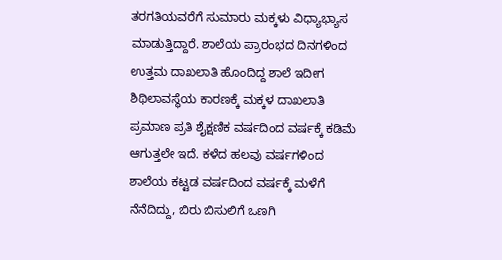ತರಗತಿಯವರೆಗೆ ಸುಮಾರು ಮಕ್ಕಳು ವಿಧ್ಯಾಭ್ಯಾಸ ಮಾಡುತ್ತಿದ್ದಾರೆ. ಶಾಲೆಯ ಪ್ರಾರಂಭದ ದಿನಗಳಿಂದ ಉತ್ತಮ ದಾಖಲಾತಿ ಹೊಂದಿದ್ದ ಶಾಲೆ ಇದೀಗ ಶಿಥಿಲಾವಸ್ಥೆಯ ಕಾರಣಕ್ಕೆ ಮಕ್ಕಳ ದಾಖಲಾತಿ ಪ್ರಮಾಣ ಪ್ರತಿ ಶೈಕ್ಷಣಿಕ ವರ್ಷದಿಂದ ವರ್ಷಕ್ಕೆ ಕಡಿಮೆ ಆಗುತ್ತಲೇ ಇದೆ. ಕಳೆದ ಹಲವು ವರ್ಷಗಳಿಂದ ಶಾಲೆಯ ಕಟ್ಟಡ ವರ್ಷದಿಂದ ವರ್ಷಕ್ಕೆ ಮಳೆಗೆ ನೆನೆದಿದ್ದು, ಬಿರು ಬಿಸುಲಿಗೆ ಒಣಗಿ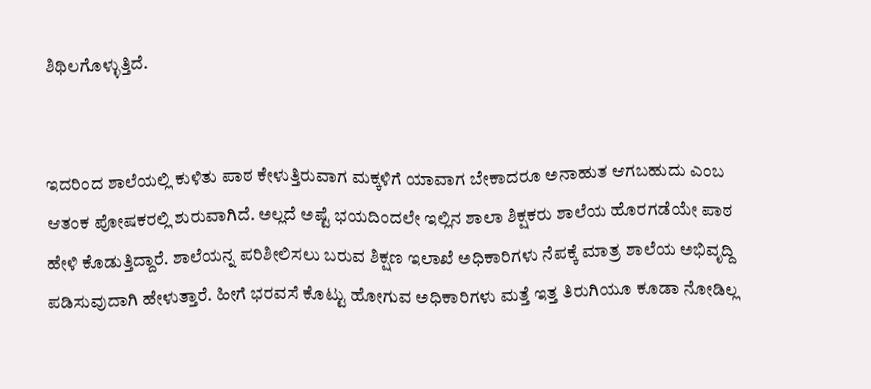ಶಿಥಿಲಗೊಳ್ಳುತ್ತಿದೆ‌.


ಇದರಿಂದ ಶಾಲೆಯಲ್ಲಿ ಕುಳಿತು ಪಾಠ ಕೇಳುತ್ತಿರುವಾಗ ಮಕ್ಕಳಿಗೆ ಯಾವಾಗ ಬೇಕಾದರೂ ಅನಾಹುತ ಆಗಬಹುದು ಎಂಬ ಆತಂಕ ಪೋಷಕರಲ್ಲಿ ಶುರುವಾಗಿದೆ. ಅಲ್ಲದೆ ಅಷ್ಟೆ ಭಯದಿಂದಲೇ ಇಲ್ಲಿನ ಶಾಲಾ ಶಿಕ್ಷಕರು ಶಾಲೆಯ ಹೊರಗಡೆಯೇ ಪಾಠ ಹೇಳಿ ಕೊಡುತ್ತಿದ್ದಾರೆ. ಶಾಲೆಯನ್ನ ಪರಿಶೀಲಿಸಲು ಬರುವ ಶಿಕ್ಷಣ ಇಲಾಖೆ ಅಧಿಕಾರಿಗಳು ನೆಪಕ್ಕೆ ಮಾತ್ರ ಶಾಲೆಯ ಅಭಿವೃದ್ದಿ ಪಡಿಸುವುದಾಗಿ ಹೇಳುತ್ತಾರೆ. ಹೀಗೆ ಭರವಸೆ ಕೊಟ್ಟು ಹೋಗುವ ಅಧಿಕಾರಿಗಳು ಮತ್ತೆ ಇತ್ತ ತಿರುಗಿಯೂ ಕೂಡಾ ನೋಡಿಲ್ಲ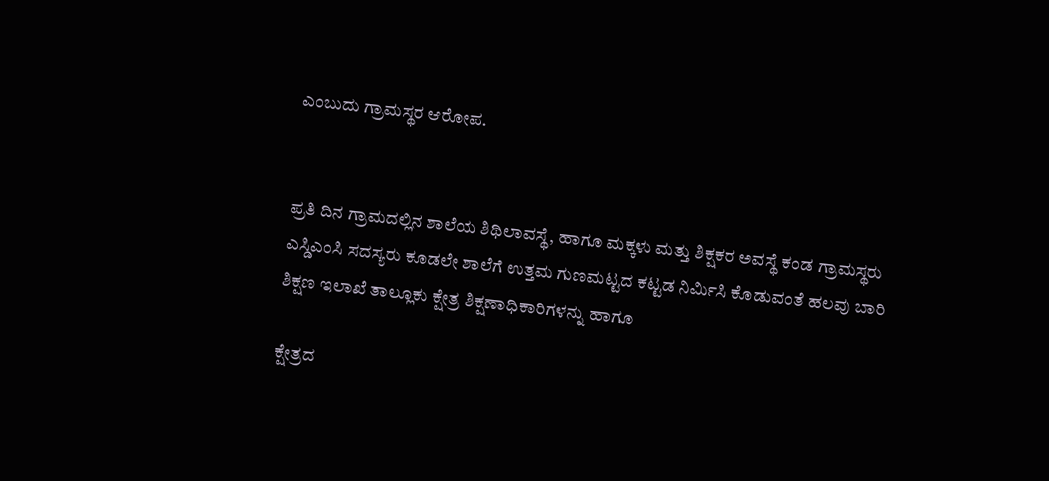ಎಂಬುದು ಗ್ರಾಮಸ್ಥರ ಆರೋಪ.


ಪ್ರತಿ ದಿನ ಗ್ರಾಮದಲ್ಲಿನ ಶಾಲೆಯ ಶಿಥಿಲಾವಸ್ಥೆ, ಹಾಗೂ ಮಕ್ಕಳು ಮತ್ತು ಶಿಕ್ಷಕರ ಅವಸ್ಥೆ ಕಂಡ ಗ್ರಾಮಸ್ಥರು ಎಸ್ಡಿಎಂಸಿ ಸದಸ್ಯರು ಕೂಡಲೇ ಶಾಲೆಗೆ ಉತ್ತಮ ಗುಣಮಟ್ಟದ ಕಟ್ಟಡ ನಿರ್ಮಿಸಿ ಕೊಡುವಂತೆ ಹಲವು ಬಾರಿ ಶಿಕ್ಷಣ ಇಲಾಖೆ ತಾಲ್ಲೂಕು ಕ್ಷೇತ್ರ ಶಿಕ್ಷಣಾಧಿಕಾರಿಗಳನ್ನು ಹಾಗೂ

ಕ್ಷೇತ್ರದ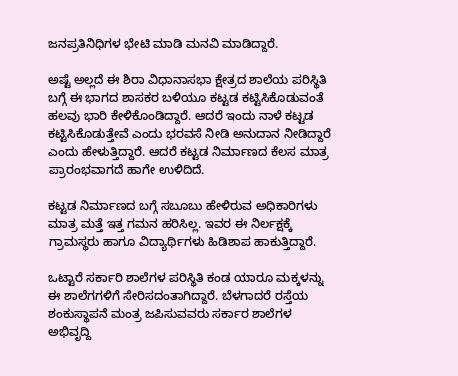ಜನಪ್ರತಿನಿಧಿಗಳ ಭೇಟಿ ಮಾಡಿ ಮನವಿ ಮಾಡಿದ್ದಾರೆ.

ಅಷ್ಟೆ ಅಲ್ಲದೆ ಈ ಶಿರಾ ವಿಧಾನಾಸಭಾ ಕ್ಷೇತ್ರದ ಶಾಲೆಯ ಪರಿಸ್ಥಿತಿ ಬಗ್ಗೆ ಈ ಭಾಗದ ಶಾಸಕರ ಬಳಿಯೂ ಕಟ್ಟಡ ಕಟ್ಟಿಸಿಕೊಡುವಂತೆ ಹಲವು ಭಾರಿ ಕೇಳಿಕೊಂಡಿದ್ದಾರೆ. ಆದರೆ ಇಂದು ನಾಳೆ ಕಟ್ಟಡ ಕಟ್ಟಿಸಿಕೊಡುತ್ತೇವೆ ಎಂದು ಭರವಸೆ ನೀಡಿ ಅನುದಾನ ನೀಡಿದ್ದಾರೆ ಎಂದು ಹೇಳುತ್ತಿದ್ದಾರೆ. ಆದರೆ ಕಟ್ಟಡ ನಿರ್ಮಾಣದ ಕೆಲಸ ಮಾತ್ರ ಪ್ರಾರಂಭವಾಗದೆ ಹಾಗೇ ಉಳಿದಿದೆ.

ಕಟ್ಟಡ ನಿರ್ಮಾಣದ ಬಗ್ಗೆ ಸಬೂಬು ಹೇಳಿರುವ ಅಧಿಕಾರಿಗಳು ಮಾತ್ರ ಮತ್ತೆ ಇತ್ತ ಗಮನ ಹರಿಸಿಲ್ಲ. ಇವರ ಈ ನಿರ್ಲಕ್ಷಕ್ಕೆ ಗ್ರಾಮಸ್ಥರು ಹಾಗೂ ವಿದ್ಯಾರ್ಥಿಗಳು ಹಿಡಿಶಾಪ ಹಾಕುತ್ತಿದ್ದಾರೆ.

ಒಟ್ಟಾರೆ ಸರ್ಕಾರಿ ಶಾಲೆಗಳ ಪರಿಸ್ಥಿತಿ ಕಂಡ ಯಾರೂ ಮಕ್ಕಳನ್ನು ಈ ಶಾಲೆಗಗಳಿಗೆ ಸೇರಿಸದಂತಾಗಿದ್ದಾರೆ. ಬೆಳಗಾದರೆ ರಸ್ತೆಯ ಶಂಕುಸ್ಥಾಪನೆ ಮಂತ್ರ ಜಪಿಸುವವರು ಸರ್ಕಾರ ಶಾಲೆಗಳ ಅಭಿವೃದ್ದಿ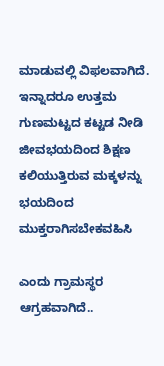ಮಾಡುವಲ್ಲಿ ವಿಫಲವಾಗಿದೆ. ಇನ್ನಾದರೂ ಉತ್ತಮ ಗುಣಮಟ್ಟದ ಕಟ್ಟಡ ನೀಡಿ ಜೀವಭಯದಿಂದ ಶಿಕ್ಷಣ ಕಲಿಯುತ್ತಿರುವ ಮಕ್ಕಳನ್ನು ಭಯದಿಂದ ಮುಕ್ತರಾಗಿಸಬೇಕವಹಿಸಿ

ಎಂದು ಗ್ರಾಮಸ್ಥರ ಆಗ್ರಹವಾಗಿದೆ..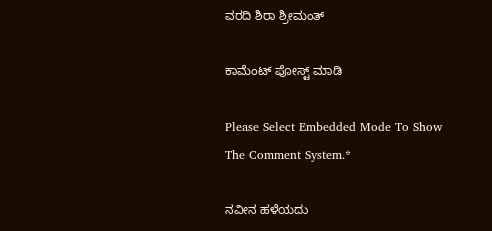ವರದಿ ಶಿರಾ ಶ್ರೀಮಂತ್

ಕಾಮೆಂಟ್‌‌ ಪೋಸ್ಟ್‌ ಮಾಡಿ

Please Select Embedded Mode To Show The Comment System.*

ನವೀನ ಹಳೆಯದು